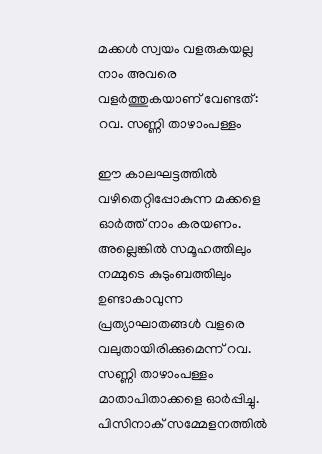മക്കൾ സ്വയം വളരുകയല്ല നാം അവരെ വളർത്തുകയാണ് വേണ്ടത്: റവ. സണ്ണി താഴാംപള്ളം

ഈ കാലഘട്ടത്തിൽ വഴിതെറ്റിപ്പോകുന്ന മക്കളെ ഓർത്ത് നാം കരയണം. അല്ലെങ്കിൽ സമൂഹത്തിലും നമ്മുടെ കുടുംബത്തിലും ഉണ്ടാകാവുന്ന പ്രത്യാഘാതങ്ങൾ വളരെ വലുതായിരിക്കുമെന്ന് റവ. സണ്ണി താഴാംപള്ളം മാതാപിതാക്കളെ ഓർപ്പിച്ചു.
പിസിനാക് സമ്മേളനത്തിൽ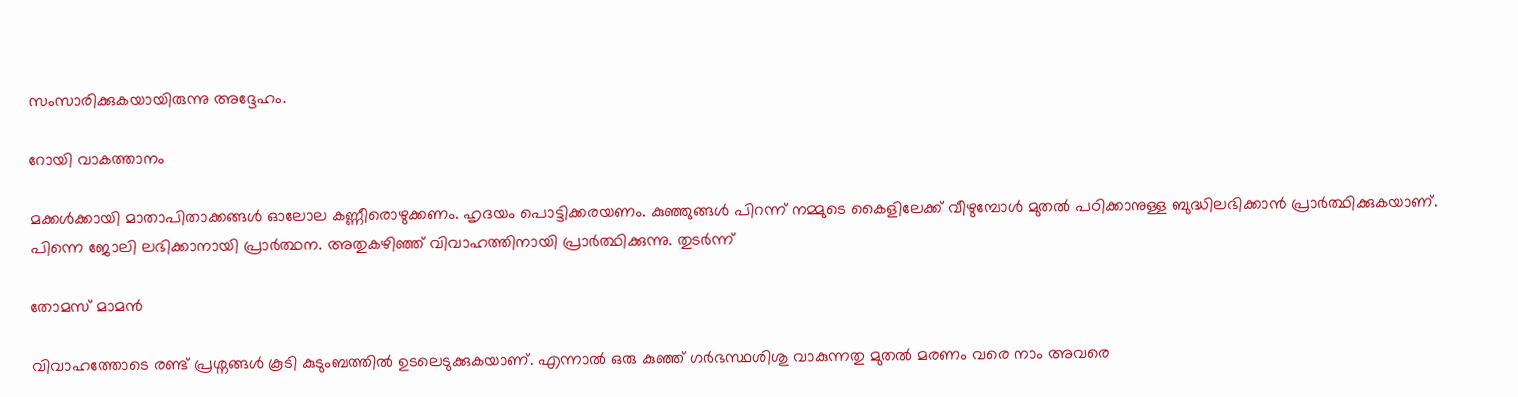സംസാരിക്കുകയായിരുന്നു അദ്ദേഹം.

റോയി വാകത്താനം

മക്കൾക്കായി മാതാപിതാക്കങ്ങൾ ഓലോല കണ്ണീരൊഴുക്കണം. ഹൃദയം പൊട്ടിക്കരയണം. കുഞ്ഞുങ്ങൾ പിറന്ന് നമ്മുടെ കൈളിലേക്ക് വീഴുമ്പോൾ മുതൽ പഠിക്കാനുള്ള ബുദ്ധിലഭിക്കാൻ പ്രാർത്ഥിക്കുകയാണ്. പിന്നെ ജോലി ലഭിക്കാനായി പ്രാർത്ഥന. അതുകഴിഞ്ഞ് വിവാഹത്തിനായി പ്രാർത്ഥിക്കുന്നു. തുടർന്ന്

തോമസ് മാമൻ

വിവാഹത്തോടെ രണ്ട് പ്രശ്നങ്ങൾ കൂടി കുടുംബത്തിൽ ഉടലെടുക്കുകയാണ്. എന്നാൽ ഒരു കുഞ്ഞ് ഗർഭസ്ഥശിശു വാകുന്നതു മുതൽ മരണം വരെ നാം അവരെ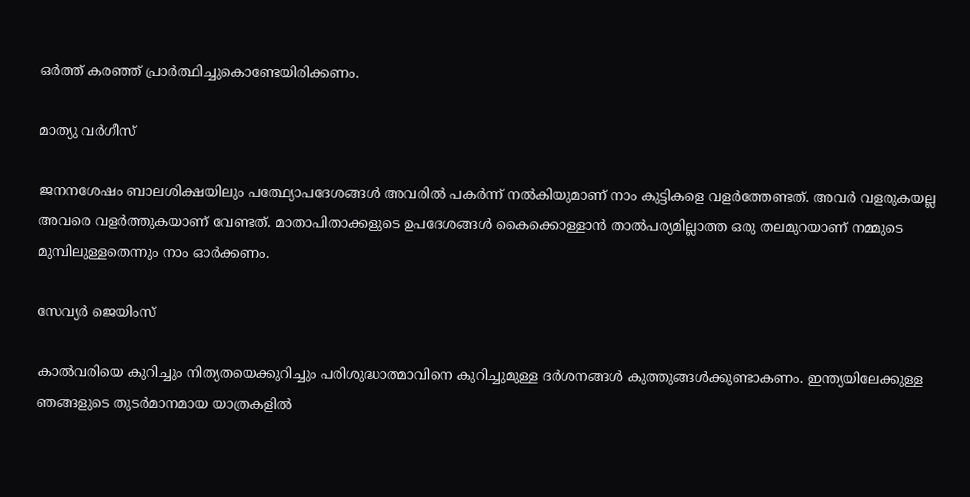ഒർത്ത് കരഞ്ഞ് പ്രാർത്ഥിച്ചുകൊണ്ടേയിരിക്കണം.

മാത്യു വർഗീസ്

ജനനശേഷം ബാലശിക്ഷയിലും പത്ഥ്യോപദേശങ്ങൾ അവരിൽ പകർന്ന് നൽകിയുമാണ് നാം കുട്ടികളെ വളർത്തേണ്ടത്. അവർ വളരുകയല്ല അവരെ വളർത്തുകയാണ് വേണ്ടത്. മാതാപിതാക്കളുടെ ഉപദേശങ്ങൾ കൈക്കൊള്ളാൻ താൽപര്യമില്ലാത്ത ഒരു തലമുറയാണ് നമ്മുടെ മുമ്പിലുള്ളതെന്നും നാം ഓർക്കണം.

സേവ്യർ ജെയിംസ്

കാൽവരിയെ കുറിച്ചും നിത്യതയെക്കുറിച്ചും പരിശുദ്ധാത്മാവിനെ കുറിച്ചുമുള്ള ദർശനങ്ങൾ കുത്തുങ്ങൾക്കുണ്ടാകണം. ഇന്ത്യയിലേക്കുള്ള ഞങ്ങളുടെ തുടർമാനമായ യാത്രകളിൽ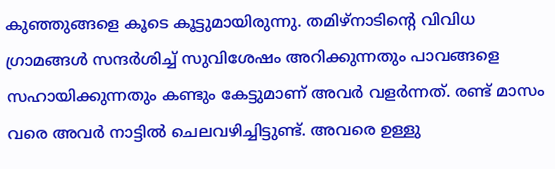കുഞ്ഞുങ്ങളെ കൂടെ കൂട്ടുമായിരുന്നു. തമിഴ്നാടിൻ്റെ വിവിധ ഗ്രാമങ്ങൾ സന്ദർശിച്ച് സുവിശേഷം അറിക്കുന്നതും പാവങ്ങളെ സഹായിക്കുന്നതും കണ്ടും കേട്ടുമാണ് അവർ വളർന്നത്. രണ്ട് മാസം വരെ അവർ നാട്ടിൽ ചെലവഴിച്ചിട്ടുണ്ട്. അവരെ ഉള്ളു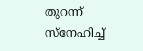തുറന്ന് സ്നേഹിച്ച്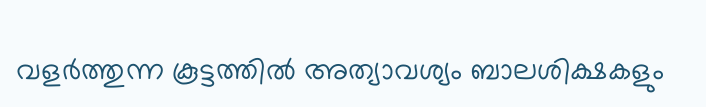വളർത്തുന്ന കൂട്ടത്തിൽ അത്യാവശ്യം ബാലശിക്ഷകളും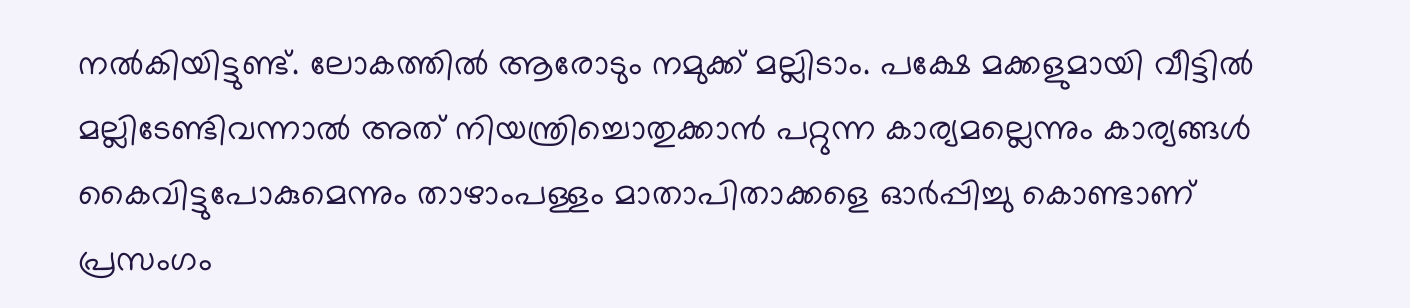നൽകിയിട്ടുണ്ട്. ലോകത്തിൽ ആരോടും നമുക്ക് മല്ലിടാം. പക്ഷേ മക്കളുമായി വീട്ടിൽ മല്ലിടേണ്ടിവന്നാൽ അത് നിയന്ത്രിച്ചൊതുക്കാൻ പറ്റുന്ന കാര്യമല്ലെന്നും കാര്യങ്ങൾ കൈവിട്ടുപോകുമെന്നും താഴാംപള്ളം മാതാപിതാക്കളെ ഓർപ്പിച്ചു കൊണ്ടാണ് പ്രസംഗം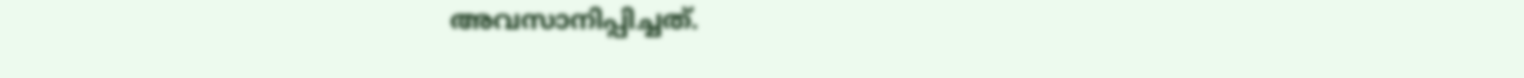അവസാനിപ്പിച്ചത്.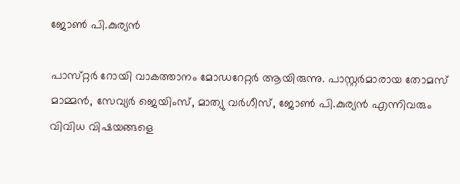ജോൺ പി.കുര്യൻ

പാസ്‌റ്റർ റോയി വാകത്താനം മോഡറേറ്റർ ആയിരുന്നു. പാസ്റ്റർമാരായ തോമസ് മാമ്മൻ, സേവ്യർ ജെയിംസ്, മാത്യു വർഗീസ്, ജോൺ പി.കുര്യൻ എന്നിവരും വിവിധ വിഷയങ്ങളെ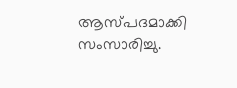ആസ്പദമാക്കി സംസാരിച്ചു.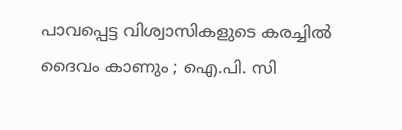പാവപ്പെട്ട വിശ്വാസികളുടെ കരച്ചിൽ ദൈവം കാണും ; ഐ.പി. സി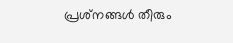പ്രശ്‌നങ്ങൾ തീരും